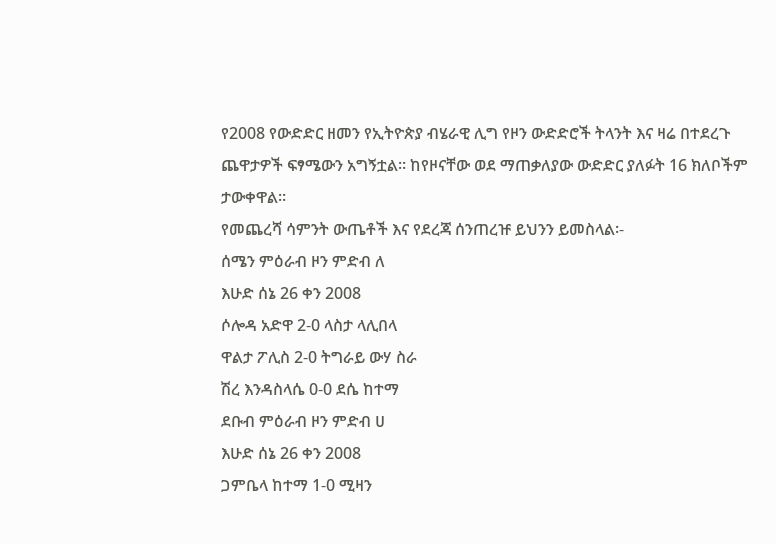የ2008 የውድድር ዘመን የኢትዮጵያ ብሄራዊ ሊግ የዞን ውድድሮች ትላንት እና ዛሬ በተደረጉ ጨዋታዎች ፍፃሜውን አግኝቷል፡፡ ከየዞናቸው ወደ ማጠቃለያው ውድድር ያለፉት 16 ክለቦችም ታውቀዋል፡፡
የመጨረሻ ሳምንት ውጤቶች እና የደረጃ ሰንጠረዡ ይህንን ይመስላል፡-
ሰሜን ምዕራብ ዞን ምድብ ለ
እሁድ ሰኔ 26 ቀን 2008
ሶሎዳ አድዋ 2-0 ላስታ ላሊበላ
ዋልታ ፖሊስ 2-0 ትግራይ ውሃ ስራ
ሽረ እንዳስላሴ 0-0 ደሴ ከተማ
ደቡብ ምዕራብ ዞን ምድብ ሀ
እሁድ ሰኔ 26 ቀን 2008
ጋምቤላ ከተማ 1-0 ሚዛን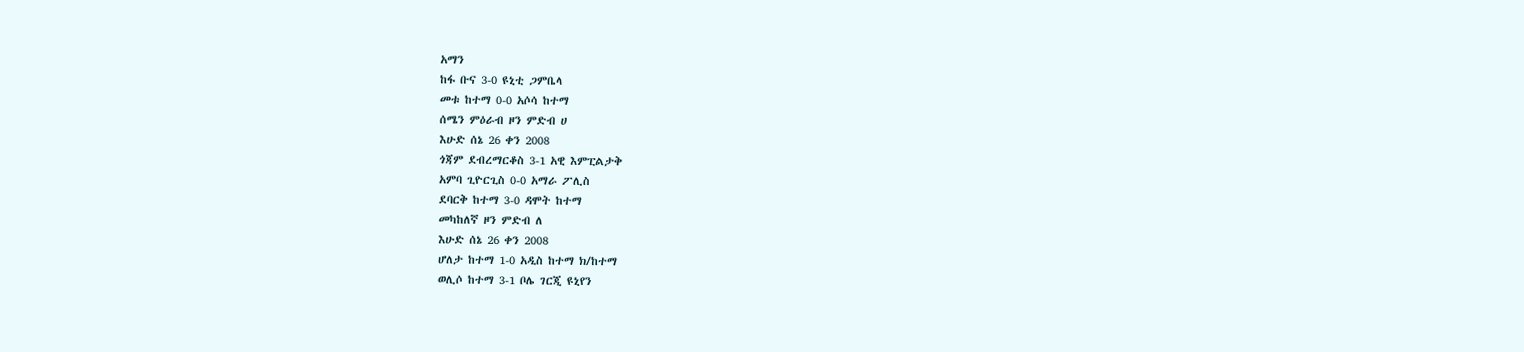አማን
ከፋ ቡና 3-0 ዩኒቲ ጋምቤላ
መቱ ከተማ 0-0 አሶሳ ከተማ
ሰሜን ምዕራብ ዞን ምድብ ሀ
እሁድ ሰኔ 26 ቀን 2008
ጎጃም ደብረማርቆስ 3-1 አዊ እምፒልታቅ
አምባ ጊዮርጊስ 0-0 አማራ ፖሊስ
ደባርቅ ከተማ 3-0 ዳሞት ከተማ
መካከለኛ ዞን ምድብ ለ
እሁድ ሰኔ 26 ቀን 2008
ሆለታ ከተማ 1-0 አዲስ ከተማ ክ/ከተማ
ወሊሶ ከተማ 3-1 ቦሌ ገርጂ ዩኒየን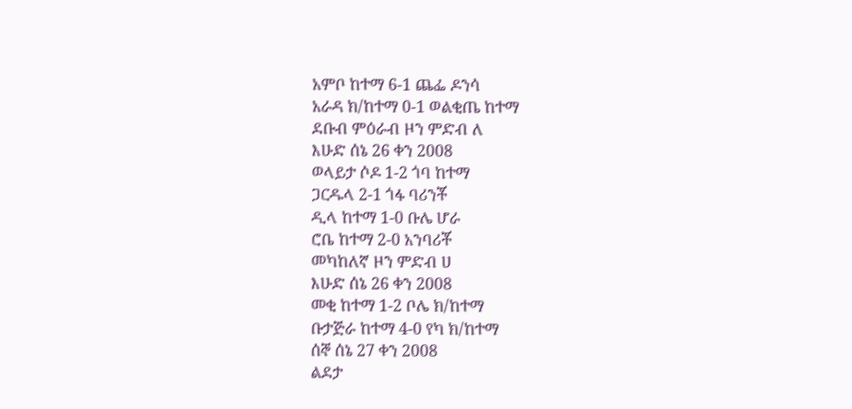አምቦ ከተማ 6-1 ጨፌ ዶንሳ
አራዳ ክ/ከተማ 0-1 ወልቂጤ ከተማ
ደቡብ ምዕራብ ዞን ምድብ ለ
እሁድ ሰኔ 26 ቀን 2008
ወላይታ ሶዶ 1-2 ጎባ ከተማ
ጋርዱላ 2-1 ጎፋ ባሪንቾ
ዲላ ከተማ 1-0 ቡሌ ሆራ
ሮቤ ከተማ 2-0 አንባሪቾ
መካከለኛ ዞን ምድብ ሀ
እሁድ ሰኔ 26 ቀን 2008
መቂ ከተማ 1-2 ቦሌ ክ/ከተማ
ቡታጅራ ከተማ 4-0 የካ ክ/ከተማ
ሰኞ ሰኔ 27 ቀን 2008
ልደታ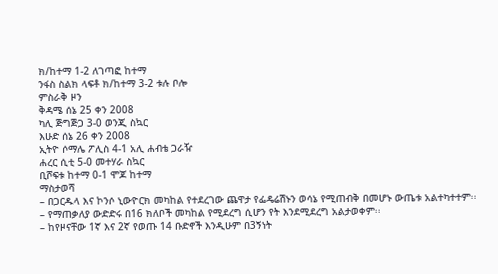ክ/ከተማ 1-2 ለገጣፎ ከተማ
ንፋስ ስልክ ላፍቶ ክ/ከተማ 3-2 ቱሉ ቦሎ
ምስራቅ ዞን
ቅዳሜ ሰኔ 25 ቀን 2008
ካሊ ጅግጅጋ 3-0 ወንጂ ስኳር
እሁድ ሰኔ 26 ቀን 2008
ኢትዮ ሶማሌ ፖሊስ 4-1 አሊ ሐብቴ ጋራዥ
ሐረር ሲቲ 5-0 መተሃራ ስኳር
ቢሾፍቱ ከተማ 0-1 ሞጆ ከተማ
ማስታወሻ
– በጋርዱላ እና ኮንሶ ኒውዮርክ መካከል የተደረገው ጨዋታ የፌዴሬሽኑን ወሳኔ የሚጠብቅ በመሆኑ ውጤቱ አልተካተተም፡፡
– የማጠቃለያ ውድድሩ በ16 ክለቦች መካከል የሚደረግ ሲሆን የት እንደሚደረግ አልታወቀም፡፡
– ከየዞናቸው 1ኛ እና 2ኛ የወጡ 14 ቡድኖች እንዲሁም በ3ኝነት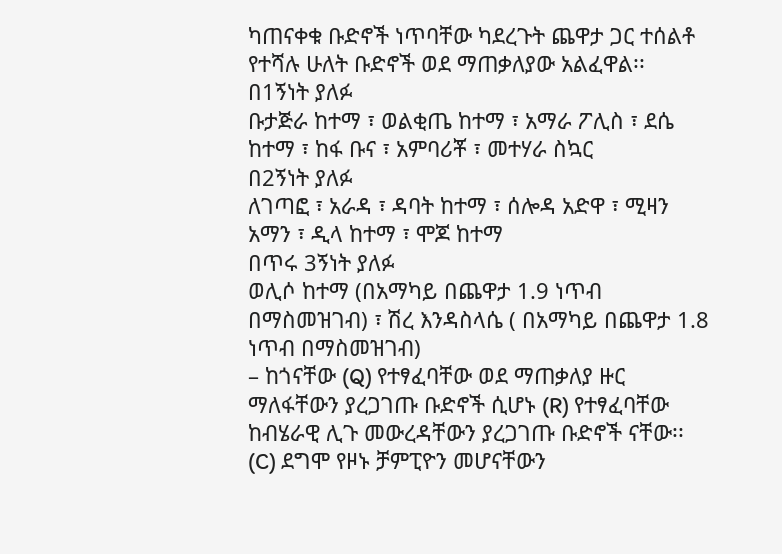ካጠናቀቁ ቡድኖች ነጥባቸው ካደረጉት ጨዋታ ጋር ተሰልቶ የተሻሉ ሁለት ቡድኖች ወደ ማጠቃለያው አልፈዋል፡፡
በ1ኝነት ያለፉ
ቡታጅራ ከተማ ፣ ወልቂጤ ከተማ ፣ አማራ ፖሊስ ፣ ደሴ ከተማ ፣ ከፋ ቡና ፣ አምባሪቾ ፣ መተሃራ ስኳር
በ2ኝነት ያለፉ
ለገጣፎ ፣ አራዳ ፣ ዳባት ከተማ ፣ ሰሎዳ አድዋ ፣ ሚዛን አማን ፣ ዲላ ከተማ ፣ ሞጆ ከተማ
በጥሩ 3ኝነት ያለፉ
ወሊሶ ከተማ (በአማካይ በጨዋታ 1.9 ነጥብ በማስመዝገብ) ፣ ሽረ እንዳስላሴ ( በአማካይ በጨዋታ 1.8 ነጥብ በማስመዝገብ)
– ከጎናቸው (Q) የተፃፈባቸው ወደ ማጠቃለያ ዙር ማለፋቸውን ያረጋገጡ ቡድኖች ሲሆኑ (R) የተፃፈባቸው ከብሄራዊ ሊጉ መውረዳቸውን ያረጋገጡ ቡድኖች ናቸው፡፡ (C) ደግሞ የዞኑ ቻምፒዮን መሆናቸውን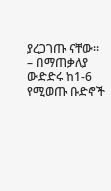ያረጋገጡ ናቸው፡፡
– በማጠቃለያ ውድድሩ ከ1-6 የሚወጡ ቡድኖች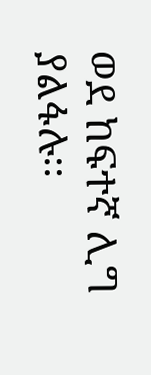ወደ ከፍተኛ ሊግ ያልፋሉ፡፡